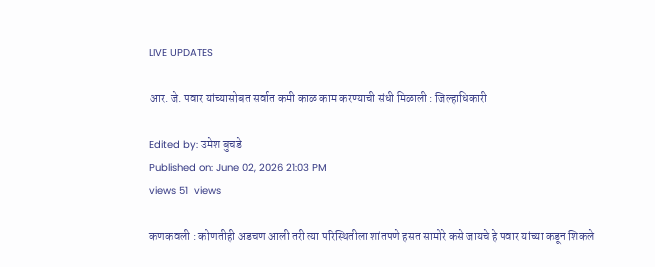LIVE UPDATES

आर. जे. पवार यांच्यासोबत सर्वात कमी काळ काम करण्याची संधी मिळाली : जिल्हाधिकारी

Edited by: उमेश बुचडे
Published on: June 02, 2026 21:03 PM
views 51  views

कणकवली : कोणतीही अडचण आली तरी त्या परिस्थितीला शांतपणे हसत सामोरे कसे जायचे हे पवार यांच्या कडून शिकले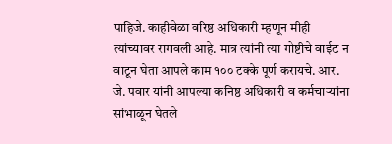पाहिजे. काहीवेळा वरिष्ठ अधिकारी म्हणून मीही त्यांच्यावर रागवली आहे. मात्र त्यांनी त्या गोष्टीचे वाईट न वाटून घेता आपले काम १०० टक्के पूर्ण करायचे. आर. जे. पवार यांनी आपल्या कनिष्ठ अधिकारी व कर्मचाऱ्यांना सांभाळून घेतले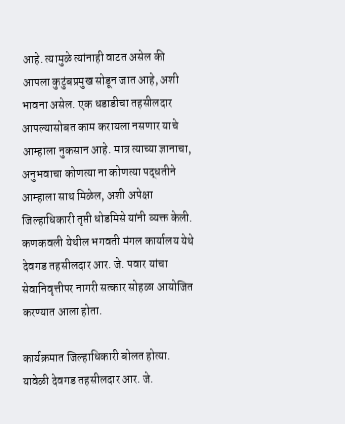आहे. त्यामुळे त्यांनाही वाटत असेल की आपला कुटुंबप्रमुख सोडून जात आहे, अशी भावना असेल. एक धडाडीचा तहसीलदार आपल्यासोबत काम करायला नसणार याचे आम्हाला नुकसान आहे. मात्र त्याच्या ज्ञानाचा, अनुभवाचा कोणत्या ना कोणत्या पद्धतीने आम्हाला साथ मिळेल, अशी अपेक्षा जिल्हाधिकारी तृप्ती धोडमिसे यांनी व्यक्त केली. कणकवली येथील भगवती मंगल कार्यालय येथे देवगड तहसीलदार आर. जे. पवार यांचा सेवानिवृत्तीपर नागरी सत्कार सोहळा आयोजित करण्यात आला होता.

कार्यक्रमात जिल्हाधिकारी बोलत होत्या. यावेळी देवगड तहसीलदार आर. जे.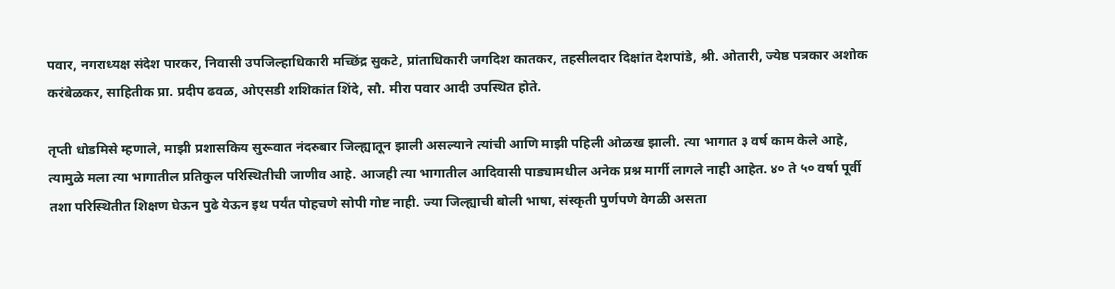पवार, नगराध्यक्ष संदेश पारकर, निवासी उपजिल्हाधिकारी मच्छिंद्र सुकटे, प्रांताधिकारी जगदिश कातकर, तहसीलदार दिक्षांत देशपांडे, श्री. ओतारी, ज्येष्ठ पत्रकार अशोक करंबेळकर, साहितीक प्रा. प्रदीप ढवळ, ओएसडी शशिकांत शिंदे, सौ. मीरा पवार आदी उपस्थित होते.

तृप्ती धोडमिसे म्हणाले, माझी प्रशासकिय सुरूवात नंदरुबार जिल्ह्यातून झाली असल्याने त्यांची आणि माझी पहिली ओळख झाली. त्या भागात ३ वर्ष काम केले आहे, त्यामुळे मला त्या भागातील प्रतिकुल परिस्थितीची जाणीव आहे. आजही त्या भागातील आदिवासी पाड्यामधील अनेक प्रश्न मार्गी लागले नाही आहेत. ४० ते ५० वर्षा पूर्वी तशा परिस्थितीत शिक्षण घेऊन पुढे येऊन इथ पर्यंत पोहचणे सोपी गोष्ट नाही. ज्या जिल्ह्याची बोली भाषा, संस्कृती पुर्णपणे वेगळी असता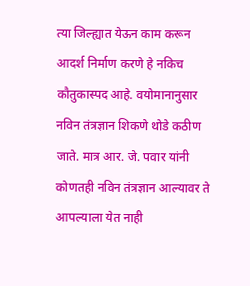त्या जिल्ह्यात येऊन काम करून आदर्श निर्माण करणे हे नकिच कौतुकास्पद आहे. वयोमानानुसार नविन तंत्रज्ञान शिकणे थोडे कठीण जाते. मात्र आर. जे. पवार यांनी कोणतही नविन तंत्रज्ञान आल्यावर ते आपल्याला येत नाही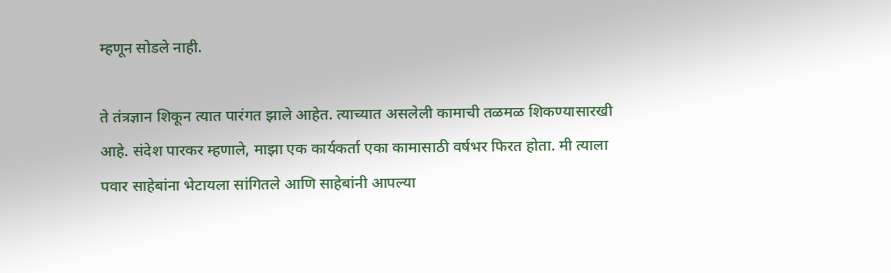म्हणून सोडले नाही.

ते तंत्रज्ञान शिकून त्यात पारंगत झाले आहेत. त्याच्यात असलेली कामाची तळमळ शिकण्यासारखी आहे. संदेश पारकर म्हणाले, माझा एक कार्यकर्ता एका कामासाठी वर्षभर फिरत होता. मी त्याला पवार साहेबांना भेटायला सांगितले आणि साहेबांनी आपल्या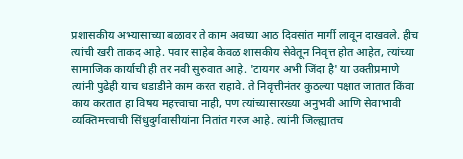प्रशासकीय अभ्यासाच्या बळावर ते काम अवघ्या आठ दिवसांत मार्गी लावून दाखवले. हीच त्यांची खरी ताकद आहे. पवार साहेब केवळ शासकीय सेवेतून निवृत्त होत आहेत, त्यांच्या सामाजिक कार्याची ही तर नवी सुरुवात आहे. 'टायगर अभी जिंदा है' या उक्तीप्रमाणे त्यांनी पुढेही याच धडाडीने काम करत राहावे. ते निवृत्तीनंतर कुठल्या पक्षात जातात किंवा काय करतात हा विषय महत्त्वाचा नाही, पण त्यांच्यासारख्या अनुभवी आणि सेवाभावी व्यक्तिमत्त्वाची सिंधुदुर्गवासीयांना नितांत गरज आहे. त्यांनी जिल्ह्यातच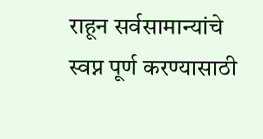राहून सर्वसामान्यांचे स्वप्न पूर्ण करण्यासाठी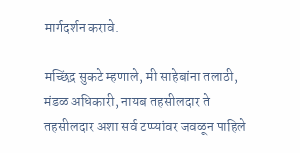मार्गदर्शन करावे.

मच्छिंद्र सुकटे म्हणाले, मी साहेबांना तलाठी, मंडळ अधिकारी, नायब तहसीलदार ते तहसीलदार अशा सर्व टप्प्यांवर जवळून पाहिले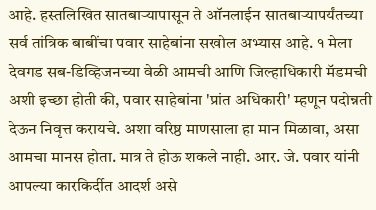आहे. हस्तलिखित सातबाऱ्यापासून ते ऑनलाईन सातबाऱ्यापर्यंतच्या सर्व तांत्रिक बाबींचा पवार साहेबांना सखोल अभ्यास आहे. १ मेला देवगड सब-डिव्हिजनच्या वेळी आमची आणि जिल्हाधिकारी मॅडमची अशी इच्छा होती की, पवार साहेबांना 'प्रांत अधिकारी' म्हणून पदोन्नती देऊन निवृत्त करायचे. अशा वरिष्ठ माणसाला हा मान मिळावा, असा आमचा मानस होता. मात्र ते होऊ शकले नाही. आर. जे. पवार यांनी आपल्या कारकिर्दीत आदर्श असे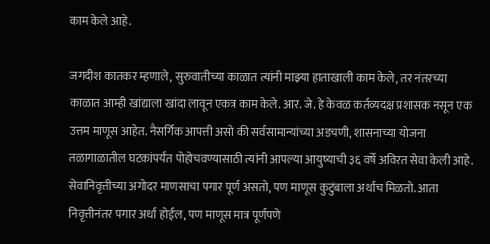काम केले आहे.

जगदीश कातकर म्हणाले, सुरुवातीच्या काळात त्यांनी माझ्या हाताखाली काम केले, तर नंतरच्या काळात आम्ही खांद्याला खांदा लावून एकत्र काम केले. आर. जे. हे केवळ कर्तव्यदक्ष प्रशासक नसून एक उत्तम माणूस आहेत. नैसर्गिक आपत्ती असो की सर्वसामान्यांच्या अडचणी, शासनाच्या योजना तळागाळातील घटकांपर्यंत पोहोचवण्यासाठी त्यांनी आपल्या आयुष्याची ३६ वर्षे अविरत सेवा केली आहे. सेवानिवृत्तीच्या अगोदर माणसाचा पगार पूर्ण असतो, पण माणूस कुटुंबाला अर्थाच मिळतो. आता निवृत्तीनंतर पगार अर्धा होईल, पण माणूस मात्र पूर्णपणे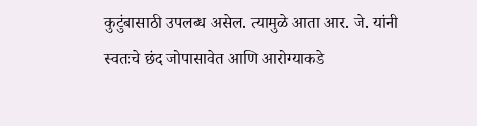कुटुंबासाठी उपलब्ध असेल. त्यामुळे आता आर. जे. यांनी स्वतःचे छंद जोपासावेत आणि आरोग्याकडे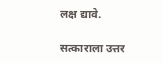लक्ष द्यावे.

सत्काराला उत्तर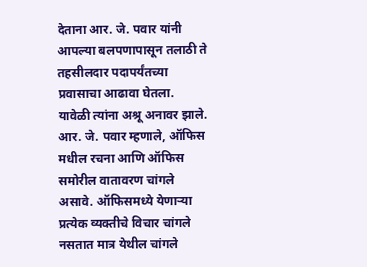देताना आर. जे. पवार यांनी आपल्या बलपणापासून तलाठी ते तहसीलदार पदापर्यंतच्या प्रवासाचा आढावा घेतला. यावेळी त्यांना अश्रू अनावर झाले. आर. जे. पवार म्हणाले, ऑफिस मधील रचना आणि ऑफिस समोरील वातावरण चांगले असावे. ऑफिसमध्ये येणाऱ्या प्रत्येक व्यक्तीचे विचार चांगले नसतात मात्र येथील चांगले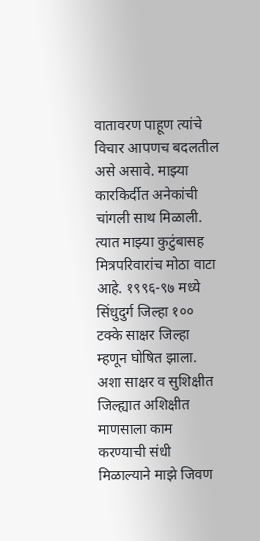वातावरण पाहूण त्यांचे विचार आपणच बदलतील असे असावे. माझ्या कारकिर्दीत अनेकांची चांगली साथ मिळाली. त्यात माझ्या कुटुंबासह मित्रपरिवारांच मोठा वाटा आहे. १९९६-९७ मध्ये सिंधुदुर्ग जिल्हा १०० टक्के साक्षर जिल्हा म्हणून घोषित झाला. अशा साक्षर व सुशिक्षीत जिल्ह्यात अशिक्षीत माणसाला काम करण्याची संधी मिळाल्याने माझे जिवण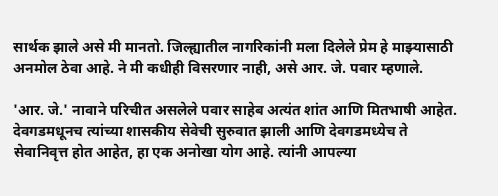सार्थक झाले असे मी मानतो. जिल्ह्यातील नागरिकांनी मला दिलेले प्रेम हे माझ्यासाठी अनमोल ठेवा आहे. ने मी कधीही विसरणार नाही, असे आर. जे. पवार म्हणाले.

'आर. जे.' नावाने परिचीत असलेले पवार साहेब अत्यंत शांत आणि मितभाषी आहेत. देवगडमधूनच त्यांच्या शासकीय सेवेची सुरुवात झाली आणि देवगडमध्येच ते सेवानिवृत्त होत आहेत, हा एक अनोखा योग आहे. त्यांनी आपल्या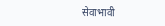सेवाभावी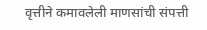वृत्तीने कमावलेली माणसांची संपत्ती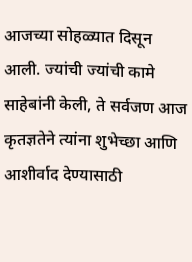आजच्या सोहळ्यात दिसून आली. ज्यांची ज्यांची कामे साहेबांनी केली, ते सर्वजण आज कृतज्ञतेने त्यांना शुभेच्छा आणि आशीर्वाद देण्यासाठी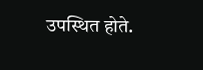उपस्थित होते.